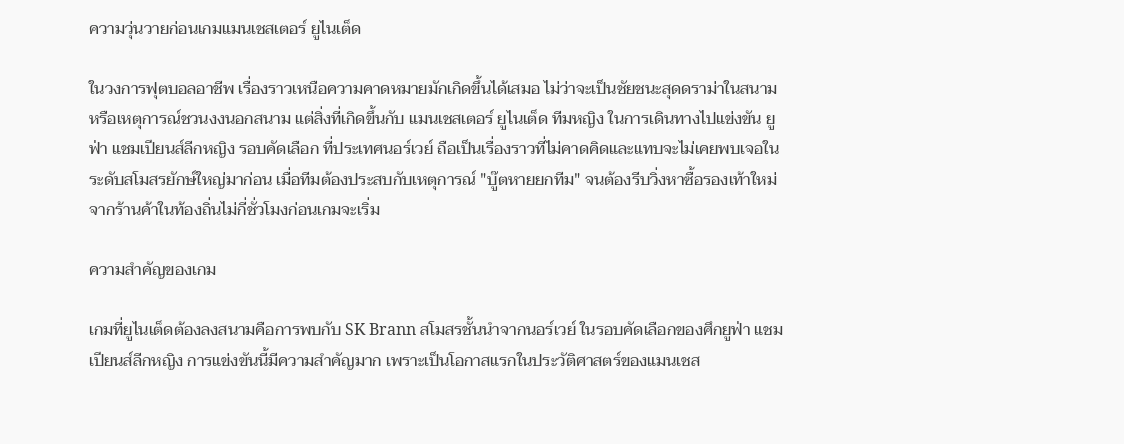ความวุ่นวายก่อนเกมแมนเชสเตอร์ ยูไนเต็ด

ในวงการฟุตบอลอาชีพ เรื่องราวเหนือความคาดหมายมักเกิดขึ้นได้เสมอ ไม่ว่าจะเป็นชัยชนะสุดดราม่าในสนามหรือเหตุการณ์ชวนงงนอกสนาม แต่สิ่งที่เกิดขึ้นกับ แมนเชสเตอร์ ยูไนเต็ด ทีมหญิง ในการเดินทางไปแข่งขัน ยูฟ่า แชมเปียนส์ลีกหญิง รอบคัดเลือก ที่ประเทศนอร์เวย์ ถือเป็นเรื่องราวที่ไม่คาดคิดและแทบจะไม่เคยพบเจอในระดับสโมสรยักษ์ใหญ่มาก่อน เมื่อทีมต้องประสบกับเหตุการณ์ "บู๊ตหายยกทีม" จนต้องรีบวิ่งหาซื้อรองเท้าใหม่จากร้านค้าในท้องถิ่นไม่กี่ชั่วโมงก่อนเกมจะเริ่ม

ความสำคัญของเกม

เกมที่ยูไนเต็ดต้องลงสนามคือการพบกับ SK Brann สโมสรชั้นนำจากนอร์เวย์ ในรอบคัดเลือกของศึกยูฟ่า แชมเปียนส์ลีกหญิง การแข่งขันนี้มีความสำคัญมาก เพราะเป็นโอกาสแรกในประวัติศาสตร์ของแมนเชส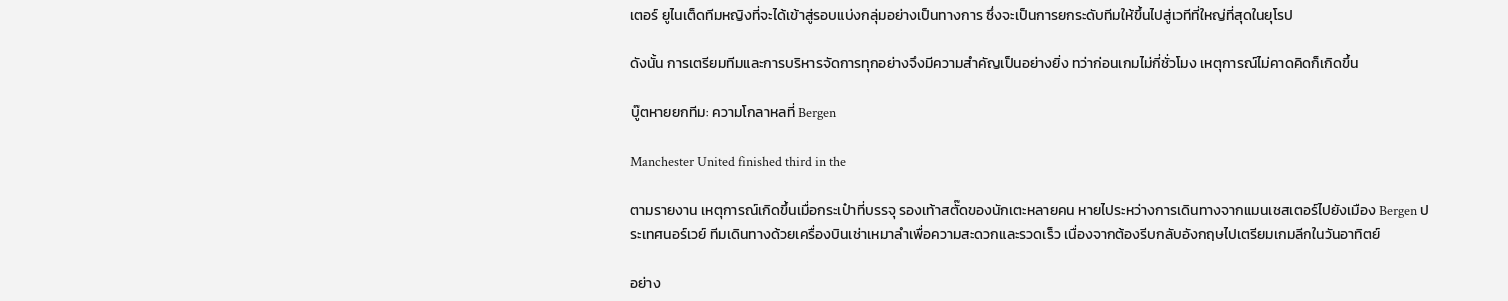เตอร์ ยูไนเต็ดทีมหญิงที่จะได้เข้าสู่รอบแบ่งกลุ่มอย่างเป็นทางการ ซึ่งจะเป็นการยกระดับทีมให้ขึ้นไปสู่เวทีที่ใหญ่ที่สุดในยุโรป

ดังนั้น การเตรียมทีมและการบริหารจัดการทุกอย่างจึงมีความสำคัญเป็นอย่างยิ่ง ทว่าก่อนเกมไม่กี่ชั่วโมง เหตุการณ์ไม่คาดคิดก็เกิดขึ้น

บู๊ตหายยกทีม: ความโกลาหลที่ Bergen

Manchester United finished third in the

ตามรายงาน เหตุการณ์เกิดขึ้นเมื่อกระเป๋าที่บรรจุ รองเท้าสตั๊ดของนักเตะหลายคน หายไประหว่างการเดินทางจากแมนเชสเตอร์ไปยังเมือง Bergen ประเทศนอร์เวย์ ทีมเดินทางด้วยเครื่องบินเช่าเหมาลำเพื่อความสะดวกและรวดเร็ว เนื่องจากต้องรีบกลับอังกฤษไปเตรียมเกมลีกในวันอาทิตย์

อย่าง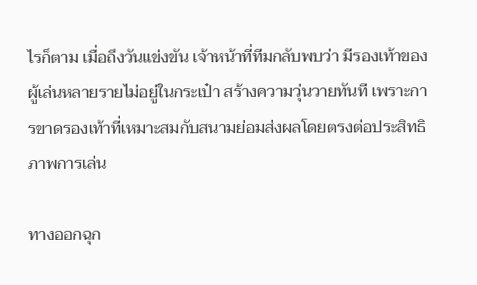ไรก็ตาม เมื่อถึงวันแข่งขัน เจ้าหน้าที่ทีมกลับพบว่า มีรองเท้าของผู้เล่นหลายรายไม่อยู่ในกระเป๋า สร้างความวุ่นวายทันที เพราะการขาดรองเท้าที่เหมาะสมกับสนามย่อมส่งผลโดยตรงต่อประสิทธิภาพการเล่น

ทางออกฉุก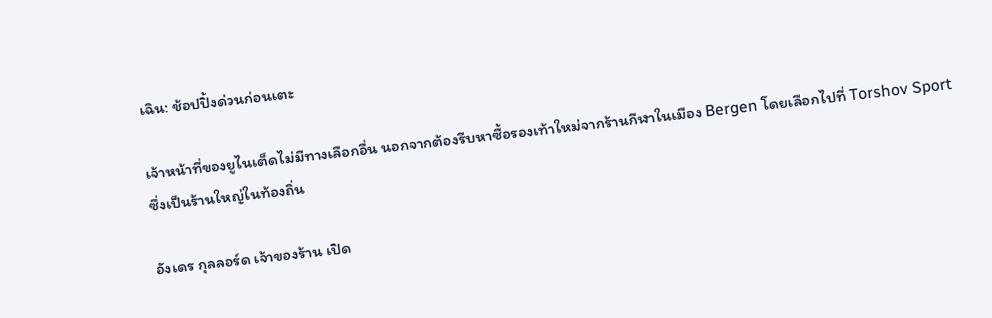เฉิน: ช้อปปิ้งด่วนก่อนเตะ

เจ้าหน้าที่ของยูไนเต็ดไม่มีทางเลือกอื่น นอกจากต้องรีบหาซื้อรองเท้าใหม่จากร้านกีฬาในเมือง Bergen โดยเลือกไปที่ Torshov Sport ซึ่งเป็นร้านใหญ่ในท้องถิ่น

อังเดร กุลลอร์ด เจ้าของร้าน เปิด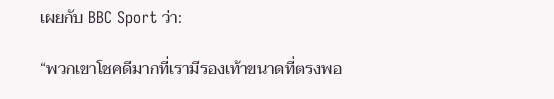เผยกับ BBC Sport ว่า:

“พวกเขาโชคดีมากที่เรามีรองเท้าขนาดที่ตรงพอ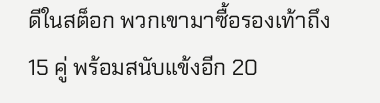ดีในสต็อก พวกเขามาซื้อรองเท้าถึง 15 คู่ พร้อมสนับแข้งอีก 20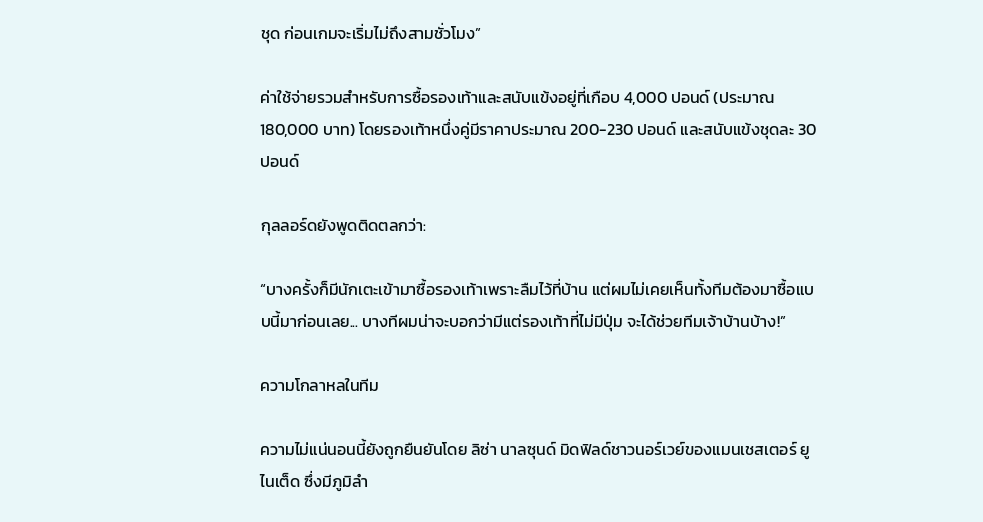ชุด ก่อนเกมจะเริ่มไม่ถึงสามชั่วโมง”

ค่าใช้จ่ายรวมสำหรับการซื้อรองเท้าและสนับแข้งอยู่ที่เกือบ 4,000 ปอนด์ (ประมาณ 180,000 บาท) โดยรองเท้าหนึ่งคู่มีราคาประมาณ 200-230 ปอนด์ และสนับแข้งชุดละ 30 ปอนด์

กุลลอร์ดยังพูดติดตลกว่า:

“บางครั้งก็มีนักเตะเข้ามาซื้อรองเท้าเพราะลืมไว้ที่บ้าน แต่ผมไม่เคยเห็นทั้งทีมต้องมาซื้อแบบนี้มาก่อนเลย... บางทีผมน่าจะบอกว่ามีแต่รองเท้าที่ไม่มีปุ่ม จะได้ช่วยทีมเจ้าบ้านบ้าง!”

ความโกลาหลในทีม

ความไม่แน่นอนนี้ยังถูกยืนยันโดย ลิซ่า นาลซุนด์ มิดฟิลด์ชาวนอร์เวย์ของแมนเชสเตอร์ ยูไนเต็ด ซึ่งมีภูมิลำ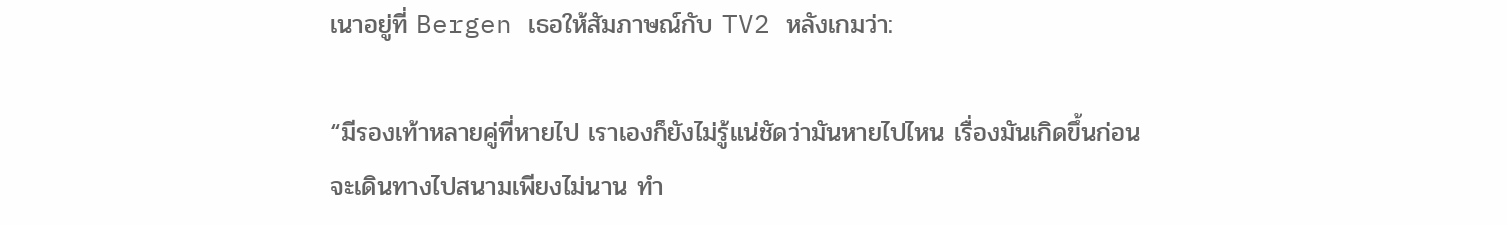เนาอยู่ที่ Bergen เธอให้สัมภาษณ์กับ TV2 หลังเกมว่า:

“มีรองเท้าหลายคู่ที่หายไป เราเองก็ยังไม่รู้แน่ชัดว่ามันหายไปไหน เรื่องมันเกิดขึ้นก่อนจะเดินทางไปสนามเพียงไม่นาน ทำ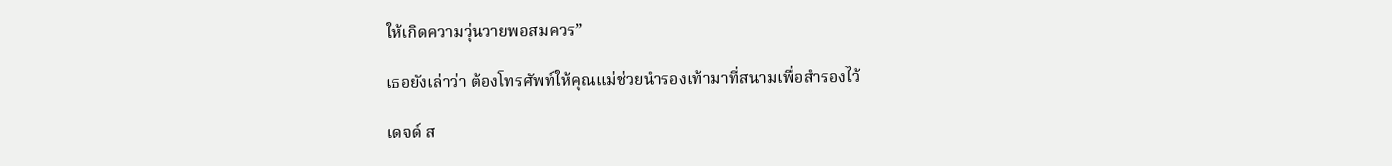ให้เกิดความวุ่นวายพอสมควร”

เธอยังเล่าว่า ต้องโทรศัพท์ให้คุณแม่ช่วยนำรองเท้ามาที่สนามเพื่อสำรองไว้

เดจด์ ส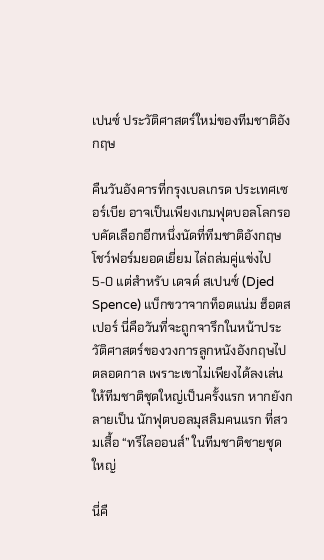เปนซ์ ประวัติศาสตร์ใหม่ของทีมชาติอังกฤษ

คืนวันอังคารที่กรุงเบลเกรด ประเทศเซอร์เบีย อาจเป็นเพียงเกมฟุตบอลโลกรอบคัดเลือกอีกหนึ่งนัดที่ทีมชาติอังกฤษโชว์ฟอร์มยอดเยี่ยม ไล่ถล่มคู่แข่งไป 5-0 แต่สำหรับ เดจด์ สเปนซ์ (Djed Spence) แบ็กขวาจากท็อตแน่ม ฮ็อตสเปอร์ นี่คือวันที่จะถูกจารึกในหน้าประวัติศาสตร์ของวงการลูกหนังอังกฤษไปตลอดกาล เพราะเขาไม่เพียงได้ลงเล่นให้ทีมชาติชุดใหญ่เป็นครั้งแรก หากยังกลายเป็น นักฟุตบอลมุสลิมคนแรก ที่สวมเสื้อ “ทรีไลออนส์” ในทีมชาติชายชุดใหญ่

นี่คื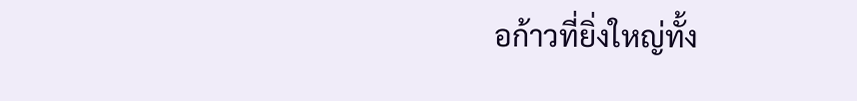อก้าวที่ยิ่งใหญ่ทั้ง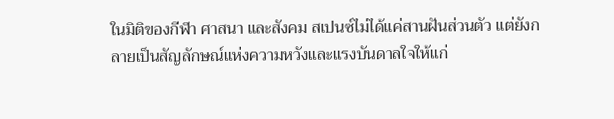ในมิติของกีฬา ศาสนา และสังคม สเปนซ์ไม่ได้แค่สานฝันส่วนตัว แต่ยังกลายเป็นสัญลักษณ์แห่งความหวังและแรงบันดาลใจให้แก่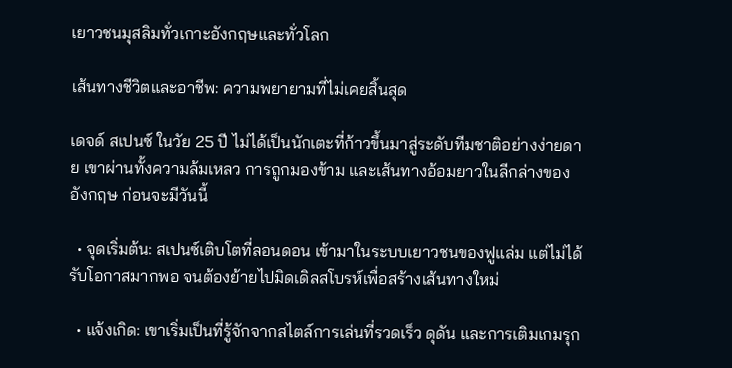เยาวชนมุสลิมทั่วเกาะอังกฤษและทั่วโลก

เส้นทางชีวิตและอาชีพ: ความพยายามที่ไม่เคยสิ้นสุด

เดจด์ สเปนซ์ ในวัย 25 ปี ไม่ได้เป็นนักเตะที่ก้าวขึ้นมาสู่ระดับทีมชาติอย่างง่ายดาย เขาผ่านทั้งความล้มเหลว การถูกมองข้าม และเส้นทางอ้อมยาวในลีกล่างของอังกฤษ ก่อนจะมีวันนี้

  • จุดเริ่มต้น: สเปนซ์เติบโตที่ลอนดอน เข้ามาในระบบเยาวชนของฟูแล่ม แต่ไม่ได้รับโอกาสมากพอ จนต้องย้ายไปมิดเดิลสโบรห์เพื่อสร้างเส้นทางใหม่

  • แจ้งเกิด: เขาเริ่มเป็นที่รู้จักจากสไตล์การเล่นที่รวดเร็ว ดุดัน และการเติมเกมรุก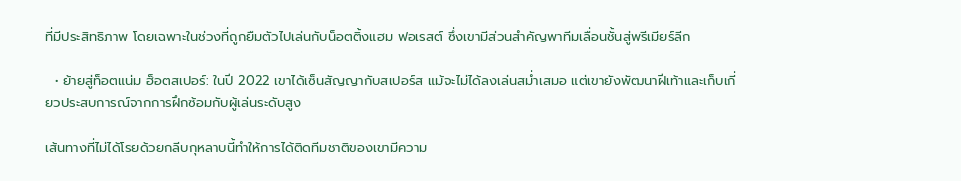ที่มีประสิทธิภาพ โดยเฉพาะในช่วงที่ถูกยืมตัวไปเล่นกับน็อตติ้งแฮม ฟอเรสต์ ซึ่งเขามีส่วนสำคัญพาทีมเลื่อนชั้นสู่พรีเมียร์ลีก

  • ย้ายสู่ท็อตแน่ม ฮ็อตสเปอร์: ในปี 2022 เขาได้เซ็นสัญญากับสเปอร์ส แม้จะไม่ได้ลงเล่นสม่ำเสมอ แต่เขายังพัฒนาฝีเท้าและเก็บเกี่ยวประสบการณ์จากการฝึกซ้อมกับผู้เล่นระดับสูง

เส้นทางที่ไม่ได้โรยด้วยกลีบกุหลาบนี้ทำให้การได้ติดทีมชาติของเขามีความ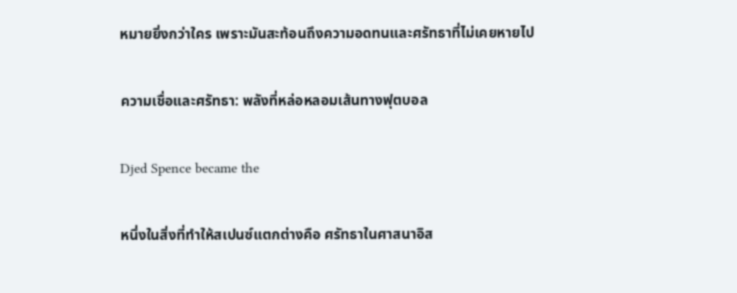หมายยิ่งกว่าใคร เพราะมันสะท้อนถึงความอดทนและศรัทธาที่ไม่เคยหายไป

ความเชื่อและศรัทธา: พลังที่หล่อหลอมเส้นทางฟุตบอล

Djed Spence became the

หนึ่งในสิ่งที่ทำให้สเปนซ์แตกต่างคือ ศรัทธาในศาสนาอิส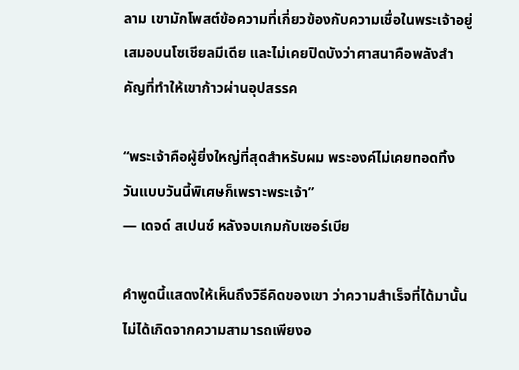ลาม เขามักโพสต์ข้อความที่เกี่ยวข้องกับความเชื่อในพระเจ้าอยู่เสมอบนโซเชียลมีเดีย และไม่เคยปิดบังว่าศาสนาคือพลังสำคัญที่ทำให้เขาก้าวผ่านอุปสรรค

“พระเจ้าคือผู้ยิ่งใหญ่ที่สุดสำหรับผม พระองค์ไม่เคยทอดทิ้ง วันแบบวันนี้พิเศษก็เพราะพระเจ้า”
— เดจด์ สเปนซ์ หลังจบเกมกับเซอร์เบีย

คำพูดนี้แสดงให้เห็นถึงวิธีคิดของเขา ว่าความสำเร็จที่ได้มานั้นไม่ได้เกิดจากความสามารถเพียงอ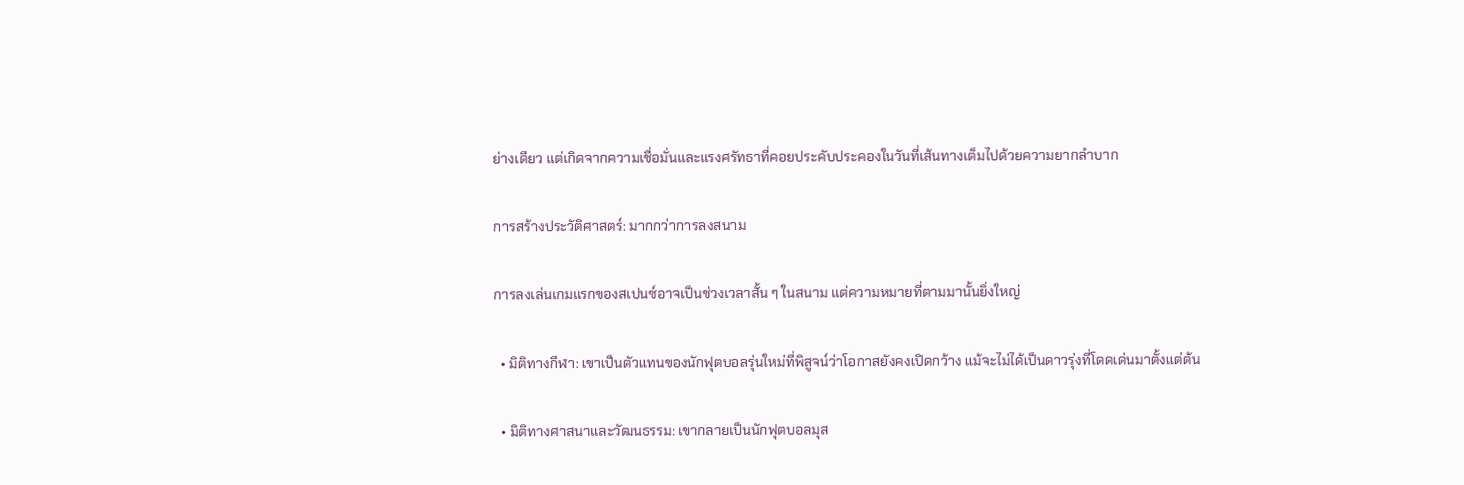ย่างเดียว แต่เกิดจากความเชื่อมั่นและแรงศรัทธาที่คอยประคับประคองในวันที่เส้นทางเต็มไปด้วยความยากลำบาก

การสร้างประวัติศาสตร์: มากกว่าการลงสนาม

การลงเล่นเกมแรกของสเปนซ์อาจเป็นช่วงเวลาสั้น ๆ ในสนาม แต่ความหมายที่ตามมานั้นยิ่งใหญ่

  • มิติทางกีฬา: เขาเป็นตัวแทนของนักฟุตบอลรุ่นใหม่ที่พิสูจน์ว่าโอกาสยังคงเปิดกว้าง แม้จะไม่ได้เป็นดาวรุ่งที่โดดเด่นมาตั้งแต่ต้น

  • มิติทางศาสนาและวัฒนธรรม: เขากลายเป็นนักฟุตบอลมุส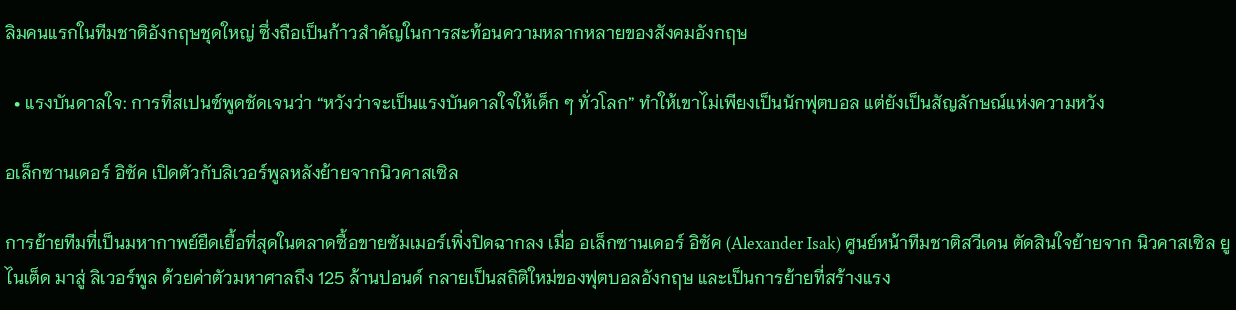ลิมคนแรกในทีมชาติอังกฤษชุดใหญ่ ซึ่งถือเป็นก้าวสำคัญในการสะท้อนความหลากหลายของสังคมอังกฤษ

  • แรงบันดาลใจ: การที่สเปนซ์พูดชัดเจนว่า “หวังว่าจะเป็นแรงบันดาลใจให้เด็ก ๆ ทั่วโลก” ทำให้เขาไม่เพียงเป็นนักฟุตบอล แต่ยังเป็นสัญลักษณ์แห่งความหวัง

อเล็กซานเดอร์ อิซัค เปิดตัวกับลิเวอร์พูลหลังย้ายจากนิวคาสเซิล

การย้ายทีมที่เป็นมหากาพย์ยืดเยื้อที่สุดในตลาดซื้อขายซัมเมอร์เพิ่งปิดฉากลง เมื่อ อเล็กซานเดอร์ อิซัค (Alexander Isak) ศูนย์หน้าทีมชาติสวีเดน ตัดสินใจย้ายจาก นิวคาสเซิล ยูไนเต็ด มาสู่ ลิเวอร์พูล ด้วยค่าตัวมหาศาลถึง 125 ล้านปอนด์ กลายเป็นสถิติใหม่ของฟุตบอลอังกฤษ และเป็นการย้ายที่สร้างแรง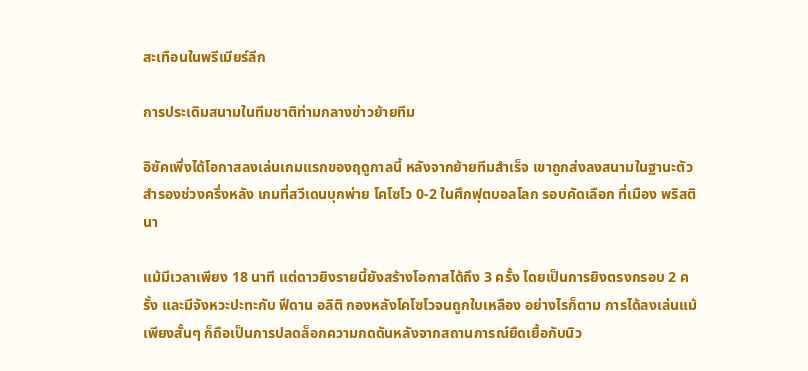สะเทือนในพรีเมียร์ลีก

การประเดิมสนามในทีมชาติท่ามกลางข่าวย้ายทีม

อิซัคเพิ่งได้โอกาสลงเล่นเกมแรกของฤดูกาลนี้ หลังจากย้ายทีมสำเร็จ เขาถูกส่งลงสนามในฐานะตัวสำรองช่วงครึ่งหลัง เกมที่สวีเดนบุกพ่าย โคโซโว 0-2 ในศึกฟุตบอลโลก รอบคัดเลือก ที่เมือง พริสตินา

แม้มีเวลาเพียง 18 นาที แต่ดาวยิงรายนี้ยังสร้างโอกาสได้ถึง 3 ครั้ง โดยเป็นการยิงตรงกรอบ 2 ครั้ง และมีจังหวะปะทะกับ ฟีดาน อลิติ กองหลังโคโซโวจนถูกใบเหลือง อย่างไรก็ตาม การได้ลงเล่นแม้เพียงสั้นๆ ก็ถือเป็นการปลดล็อกความกดดันหลังจากสถานการณ์ยืดเยื้อกับนิว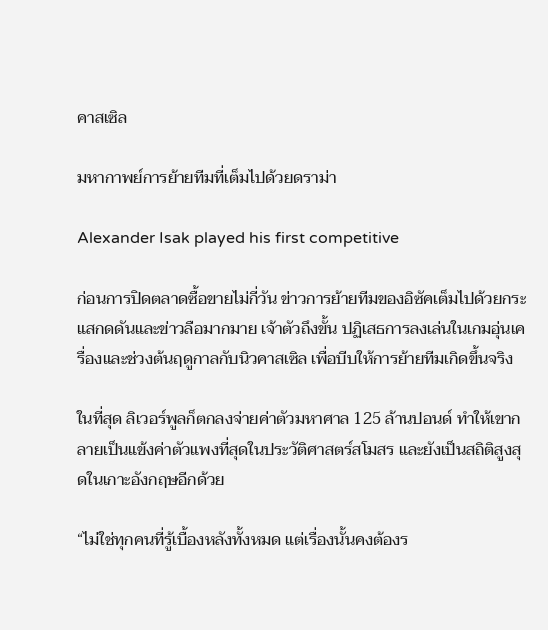คาสเซิล

มหากาพย์การย้ายทีมที่เต็มไปด้วยดราม่า

Alexander Isak played his first competitive

ก่อนการปิดตลาดซื้อขายไม่กี่วัน ข่าวการย้ายทีมของอิซัคเต็มไปด้วยกระแสกดดันและข่าวลือมากมาย เจ้าตัวถึงขั้น ปฏิเสธการลงเล่นในเกมอุ่นเครื่องและช่วงต้นฤดูกาลกับนิวคาสเซิล เพื่อบีบให้การย้ายทีมเกิดขึ้นจริง

ในที่สุด ลิเวอร์พูลก็ตกลงจ่ายค่าตัวมหาศาล 125 ล้านปอนด์ ทำให้เขากลายเป็นแข้งค่าตัวแพงที่สุดในประวัติศาสตร์สโมสร และยังเป็นสถิติสูงสุดในเกาะอังกฤษอีกด้วย

“ไม่ใช่ทุกคนที่รู้เบื้องหลังทั้งหมด แต่เรื่องนั้นคงต้องร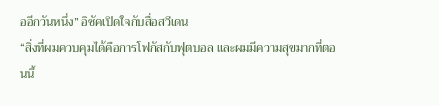ออีกวันหนึ่ง” อิซัคเปิดใจกับสื่อสวีเดน
“สิ่งที่ผมควบคุมได้คือการโฟกัสกับฟุตบอล และผมมีความสุขมากที่ตอนนี้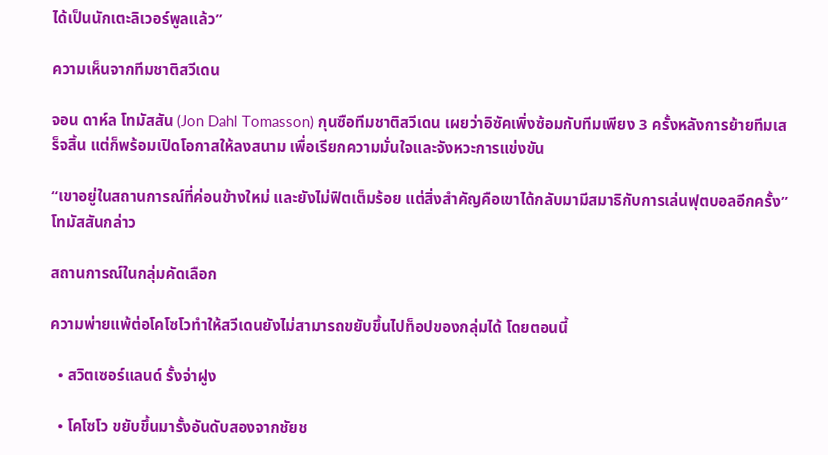ได้เป็นนักเตะลิเวอร์พูลแล้ว”

ความเห็นจากทีมชาติสวีเดน

จอน ดาห์ล โทมัสสัน (Jon Dahl Tomasson) กุนซือทีมชาติสวีเดน เผยว่าอิซัคเพิ่งซ้อมกับทีมเพียง 3 ครั้งหลังการย้ายทีมเสร็จสิ้น แต่ก็พร้อมเปิดโอกาสให้ลงสนาม เพื่อเรียกความมั่นใจและจังหวะการแข่งขัน

“เขาอยู่ในสถานการณ์ที่ค่อนข้างใหม่ และยังไม่ฟิตเต็มร้อย แต่สิ่งสำคัญคือเขาได้กลับมามีสมาธิกับการเล่นฟุตบอลอีกครั้ง” โทมัสสันกล่าว

สถานการณ์ในกลุ่มคัดเลือก

ความพ่ายแพ้ต่อโคโซโวทำให้สวีเดนยังไม่สามารถขยับขึ้นไปท็อปของกลุ่มได้ โดยตอนนี้

  • สวิตเซอร์แลนด์ รั้งจ่าฝูง

  • โคโซโว ขยับขึ้นมารั้งอันดับสองจากชัยช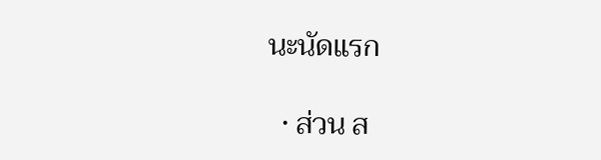นะนัดแรก

  • ส่วน ส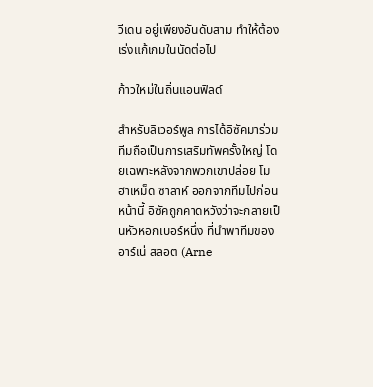วีเดน อยู่เพียงอันดับสาม ทำให้ต้องเร่งแก้เกมในนัดต่อไป

ก้าวใหม่ในถิ่นแอนฟิลด์

สำหรับลิเวอร์พูล การได้อิซัคมาร่วมทีมถือเป็นการเสริมทัพครั้งใหญ่ โดยเฉพาะหลังจากพวกเขาปล่อย โมฮาเหม็ด ซาลาห์ ออกจากทีมไปก่อนหน้านี้ อิซัคถูกคาดหวังว่าจะกลายเป็นหัวหอกเบอร์หนึ่ง ที่นำพาทีมของ อาร์เน่ สลอต (Arne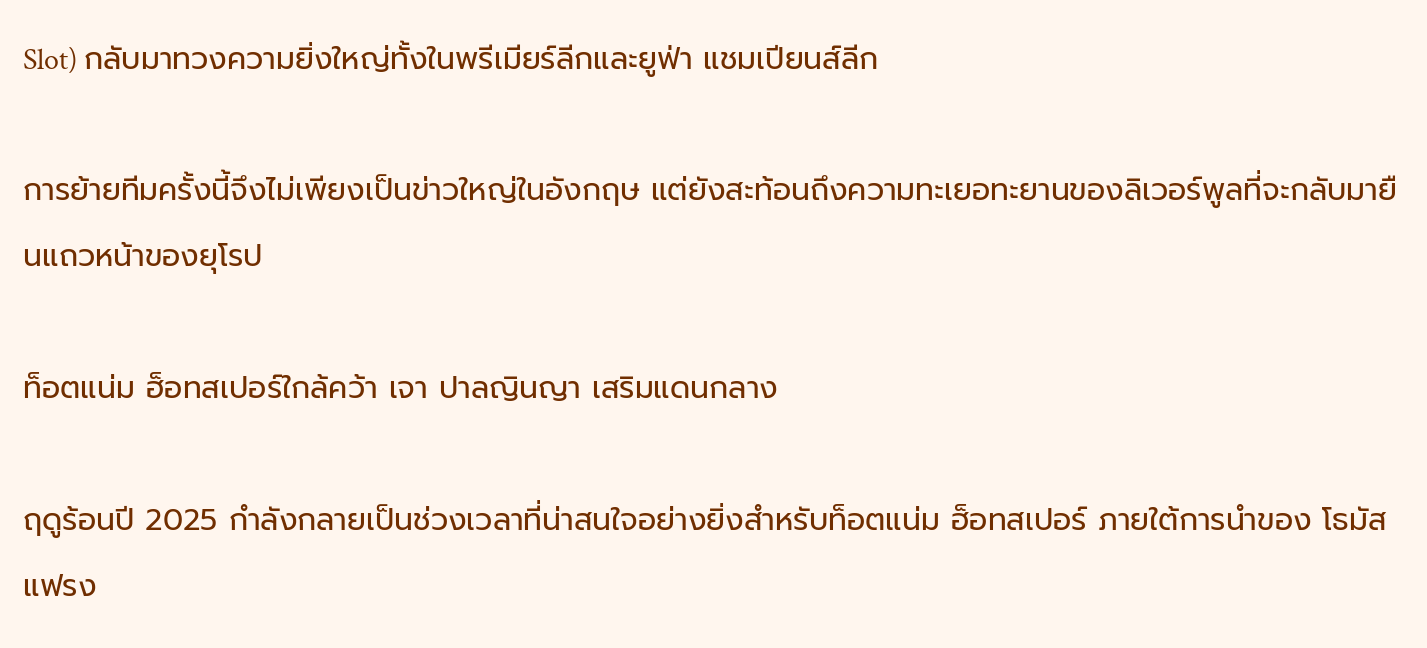Slot) กลับมาทวงความยิ่งใหญ่ทั้งในพรีเมียร์ลีกและยูฟ่า แชมเปียนส์ลีก

การย้ายทีมครั้งนี้จึงไม่เพียงเป็นข่าวใหญ่ในอังกฤษ แต่ยังสะท้อนถึงความทะเยอทะยานของลิเวอร์พูลที่จะกลับมายืนแถวหน้าของยุโรป

ท็อตแน่ม ฮ็อทสเปอร์ใกล้คว้า เจา ปาลญินญา เสริมแดนกลาง

ฤดูร้อนปี 2025 กำลังกลายเป็นช่วงเวลาที่น่าสนใจอย่างยิ่งสำหรับท็อตแน่ม ฮ็อทสเปอร์ ภายใต้การนำของ โธมัส แฟรง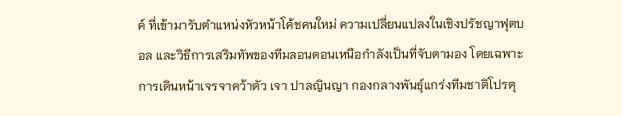ค์ ที่เข้ามารับตำแหน่งหัวหน้าโค้ชคนใหม่ ความเปลี่ยนแปลงในเชิงปรัชญาฟุตบอล และวิธีการเสริมทัพของทีมลอนดอนเหนือกำลังเป็นที่จับตามอง โดยเฉพาะการเดินหน้าเจรจาคว้าตัว เจา ปาลญินญา กองกลางพันธุ์แกร่งทีมชาติโปรตุ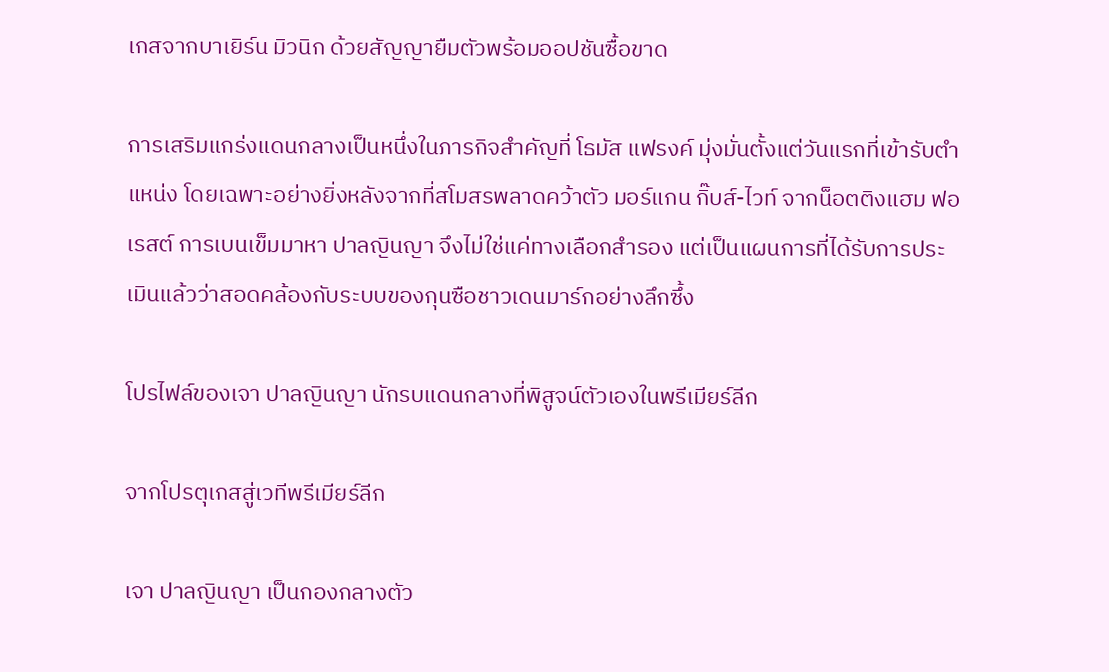เกสจากบาเยิร์น มิวนิก ด้วยสัญญายืมตัวพร้อมออปชันซื้อขาด

การเสริมแกร่งแดนกลางเป็นหนึ่งในภารกิจสำคัญที่ โธมัส แฟรงค์ มุ่งมั่นตั้งแต่วันแรกที่เข้ารับตำแหน่ง โดยเฉพาะอย่างยิ่งหลังจากที่สโมสรพลาดคว้าตัว มอร์แกน กิ๊บส์-ไวท์ จากน็อตติงแฮม ฟอเรสต์ การเบนเข็มมาหา ปาลญินญา จึงไม่ใช่แค่ทางเลือกสำรอง แต่เป็นแผนการที่ได้รับการประเมินแล้วว่าสอดคล้องกับระบบของกุนซือชาวเดนมาร์กอย่างลึกซึ้ง

โปรไฟล์ของเจา ปาลญินญา นักรบแดนกลางที่พิสูจน์ตัวเองในพรีเมียร์ลีก

จากโปรตุเกสสู่เวทีพรีเมียร์ลีก

เจา ปาลญินญา เป็นกองกลางตัว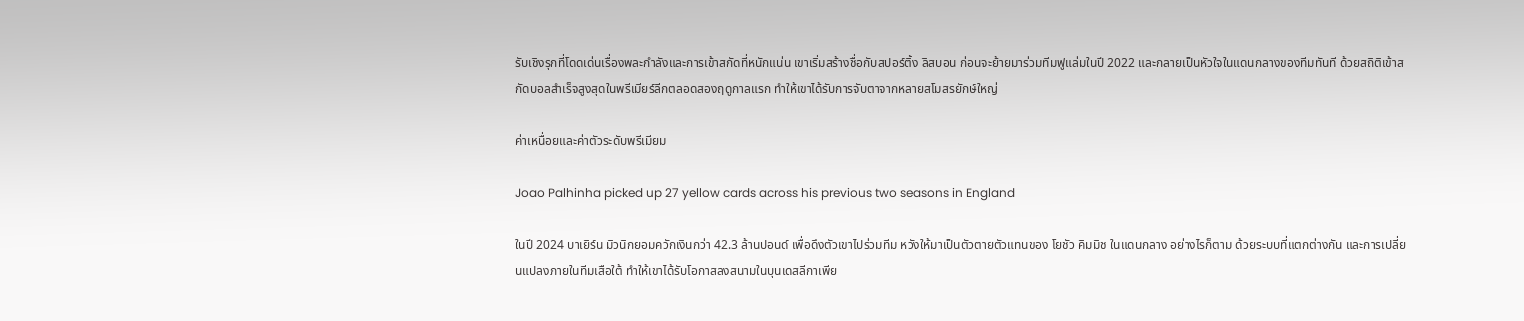รับเชิงรุกที่โดดเด่นเรื่องพละกำลังและการเข้าสกัดที่หนักแน่น เขาเริ่มสร้างชื่อกับสปอร์ติ้ง ลิสบอน ก่อนจะย้ายมาร่วมทีมฟูแล่มในปี 2022 และกลายเป็นหัวใจในแดนกลางของทีมทันที ด้วยสถิติเข้าสกัดบอลสำเร็จสูงสุดในพรีเมียร์ลีกตลอดสองฤดูกาลแรก ทำให้เขาได้รับการจับตาจากหลายสโมสรยักษ์ใหญ่

ค่าเหนื่อยและค่าตัวระดับพรีเมียม

Joao Palhinha picked up 27 yellow cards across his previous two seasons in England

ในปี 2024 บาเยิร์น มิวนิกยอมควักเงินกว่า 42.3 ล้านปอนด์ เพื่อดึงตัวเขาไปร่วมทีม หวังให้มาเป็นตัวตายตัวแทนของ โยชัว คิมมิช ในแดนกลาง อย่างไรก็ตาม ด้วยระบบที่แตกต่างกัน และการเปลี่ยนแปลงภายในทีมเสือใต้ ทำให้เขาได้รับโอกาสลงสนามในบุนเดสลีกาเพีย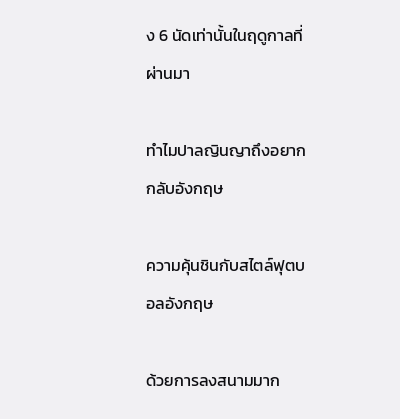ง 6 นัดเท่านั้นในฤดูกาลที่ผ่านมา

ทำไมปาลญินญาถึงอยากกลับอังกฤษ

ความคุ้นชินกับสไตล์ฟุตบอลอังกฤษ

ด้วยการลงสนามมาก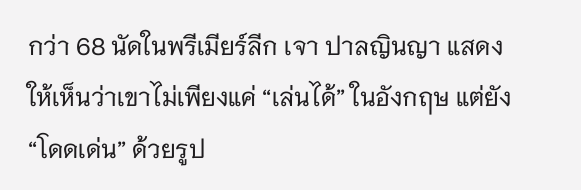กว่า 68 นัดในพรีเมียร์ลีก เจา ปาลญินญา แสดงให้เห็นว่าเขาไม่เพียงแค่ “เล่นได้” ในอังกฤษ แต่ยัง “โดดเด่น” ด้วยรูป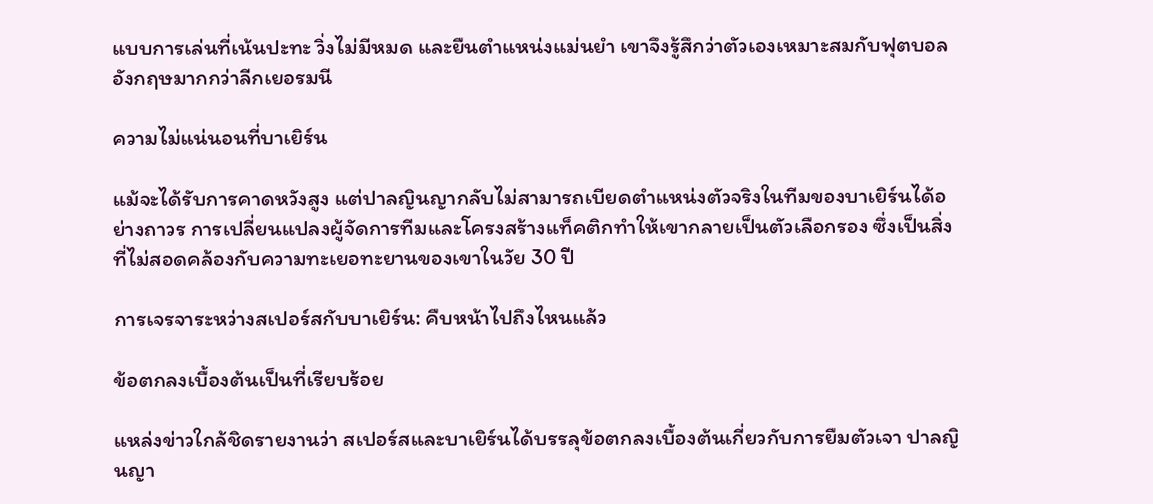แบบการเล่นที่เน้นปะทะ วิ่งไม่มีหมด และยืนตำแหน่งแม่นยำ เขาจึงรู้สึกว่าตัวเองเหมาะสมกับฟุตบอลอังกฤษมากกว่าลีกเยอรมนี

ความไม่แน่นอนที่บาเยิร์น

แม้จะได้รับการคาดหวังสูง แต่ปาลญินญากลับไม่สามารถเบียดตำแหน่งตัวจริงในทีมของบาเยิร์นได้อย่างถาวร การเปลี่ยนแปลงผู้จัดการทีมและโครงสร้างแท็คติกทำให้เขากลายเป็นตัวเลือกรอง ซึ่งเป็นสิ่งที่ไม่สอดคล้องกับความทะเยอทะยานของเขาในวัย 30 ปี

การเจรจาระหว่างสเปอร์สกับบาเยิร์น: คืบหน้าไปถึงไหนแล้ว

ข้อตกลงเบื้องต้นเป็นที่เรียบร้อย

แหล่งข่าวใกล้ชิดรายงานว่า สเปอร์สและบาเยิร์นได้บรรลุข้อตกลงเบื้องต้นเกี่ยวกับการยืมตัวเจา ปาลญินญา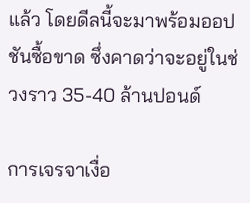แล้ว โดยดีลนี้จะมาพร้อมออปชันซื้อขาด ซึ่งคาดว่าจะอยู่ในช่วงราว 35-40 ล้านปอนด์

การเจรจาเงื่อ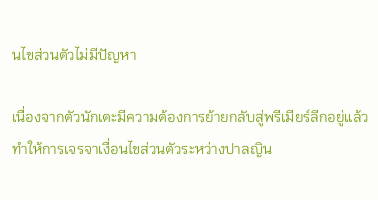นไขส่วนตัวไม่มีปัญหา

เนื่องจากตัวนักเตะมีความต้องการย้ายกลับสู่พรีเมียร์ลีกอยู่แล้ว ทำให้การเจรจาเงื่อนไขส่วนตัวระหว่างปาลญิน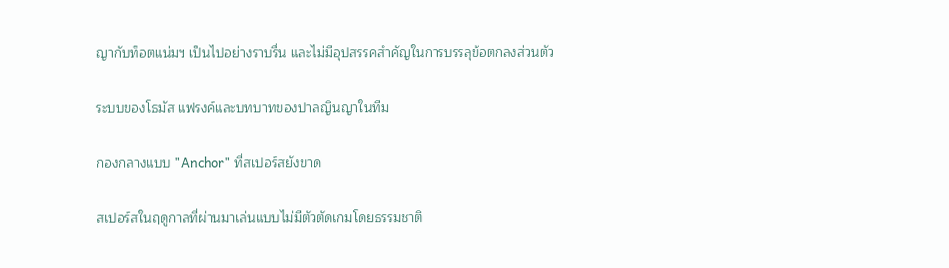ญากับท็อตแน่มฯ เป็นไปอย่างราบรื่น และไม่มีอุปสรรคสำคัญในการบรรลุข้อตกลงส่วนตัว

ระบบของโธมัส แฟรงค์และบทบาทของปาลญินญาในทีม

กองกลางแบบ "Anchor" ที่สเปอร์สยังขาด

สเปอร์สในฤดูกาลที่ผ่านมาเล่นแบบไม่มีตัวตัดเกมโดยธรรมชาติ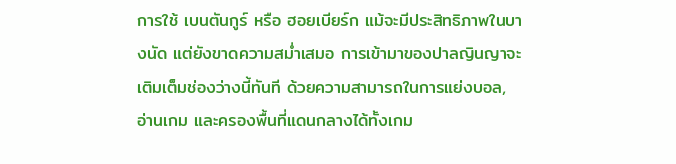การใช้ เบนตันกูร์ หรือ ฮอยเบียร์ก แม้จะมีประสิทธิภาพในบางนัด แต่ยังขาดความสม่ำเสมอ การเข้ามาของปาลญินญาจะเติมเต็มช่องว่างนี้ทันที ด้วยความสามารถในการแย่งบอล, อ่านเกม และครองพื้นที่แดนกลางได้ทั้งเกม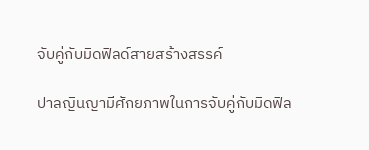จับคู่กับมิดฟิลด์สายสร้างสรรค์

ปาลญินญามีศักยภาพในการจับคู่กับมิดฟิล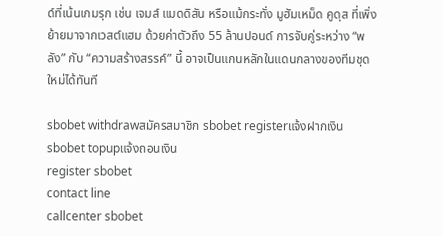ด์ที่เน้นเกมรุก เช่น เจมส์ แมดดิสัน หรือแม้กระทั่ง มูฮัมเหม็ด คูดุส ที่เพิ่งย้ายมาจากเวสต์แฮม ด้วยค่าตัวถึง 55 ล้านปอนด์ การจับคู่ระหว่าง “พลัง” กับ “ความสร้างสรรค์” นี้ อาจเป็นแกนหลักในแดนกลางของทีมชุดใหม่ได้ทันที

sbobet withdrawสมัครสมาชิก sbobet registerแจ้งฝากเงิน sbobet topupแจ้งถอนเงิน
register sbobet
contact line
callcenter sbobet